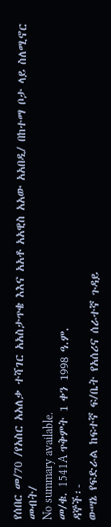የሰበር መ/70 /የአስር አአለቃ ተሻገር አአስታጥቄ እእና አአቶ አአዊስ አአው አአበዲ/ በከተማ ቦታ ላይ ስለሚኖር መብት/
No summary available.
መ/ቁ. 1541A ጥቅምት 1 ቀን 1998 ዓ.ም.
ዳኞች፡-
ውሣኔ የፍድራል ከፍተኛ ፍ/ቤት የአሰሪና ሰራተኛ ጉዳይ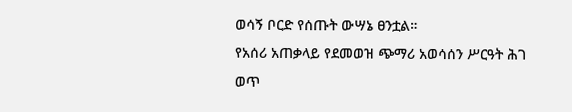ወሳኝ ቦርድ የሰጡት ውሣኔ ፀንቷል።
የአሰሪ አጠቃላይ የደመወዝ ጭማሪ አወሳሰን ሥርዓት ሕገ ወጥ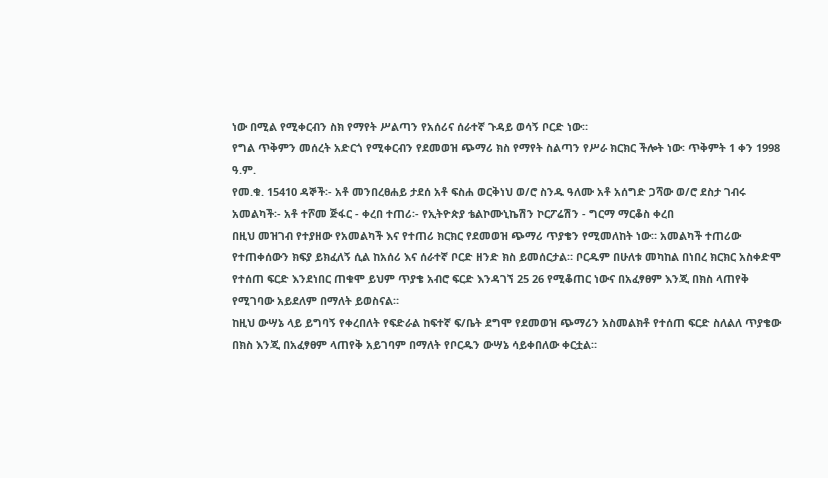ነው በሚል የሚቀርብን ስክ የማየት ሥልጣን የአሰሪና ሰራተኛ ጉዳይ ወሳኝ ቦርድ ነው።
የግል ጥቅምን መሰረት አድርጎ የሚቀርብን የደመወዝ ጭማሪ ክስ የማየት ስልጣን የሥራ ክርክር ችሎት ነው፡ ጥቅምት 1 ቀን 1998 ዓ.ም.
የመ.ቁ. 15410 ዳኞች፡- አቶ መንበረፀሐይ ታደሰ አቶ ፍስሐ ወርቅነህ ወ/ሮ ስንዱ ዓለሙ አቶ አሰግድ ጋሻው ወ/ሮ ደስታ ገብሩ አመልካች፡- አቶ ተሾመ ጅፋር - ቀረበ ተጠሪ፡- የኢትዮጵያ ቴልኮሙኒኬሽን ኮርፖሬሽን - ግርማ ማርቆስ ቀረበ
በዚህ መዝገብ የተያዘው የአመልካች እና የተጠሪ ክርክር የደመወዝ ጭማሪ ጥያቄን የሚመለከት ነው። አመልካች ተጠሪው የተጠቀሰውን ክፍያ ይክፈለኝ ሲል ከአሰሪ እና ሰራተኛ ቦርድ ዘንድ ክስ ይመሰርታል። ቦርዱም በሁለቱ መካከል በነበረ ክርክር አስቀድሞ የተሰጠ ፍርድ እንደነበር ጠቁሞ ይህም ጥያቄ አብሮ ፍርድ እንዳገኘ 25 26 የሚቆጠር ነውና በአፈፃፀም እንጂ በክስ ላጠየቅ የሚገባው አይደለም በማለት ይወስናል።
ከዚህ ውሣኔ ላይ ይግባኝ የቀረበለት የፍድራል ከፍተኛ ፍ/ቤት ደግሞ የደመወዝ ጭማሪን አስመልክቶ የተሰጠ ፍርድ ስለልለ ጥያቄው በክስ እንጂ በአፈፃፀም ላጠየቅ አይገባም በማለት የቦርዱን ውሣኔ ሳይቀበለው ቀርቷል።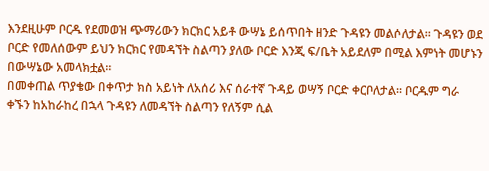እንደዚሁም ቦርዱ የደመወዝ ጭማሪውን ክርክር አይቶ ውሣኔ ይሰጥበት ዘንድ ጉዳዩን መልሶለታል። ጉዳዩን ወደ ቦርድ የመለሰውም ይህን ክርክር የመዳኘት ስልጣን ያለው ቦርድ እንጂ ፍ/ቤት አይደለም በሚል እምነት መሆኑን በውሣኔው አመላክቷል።
በመቀጠል ጥያቄው በቀጥታ ክስ አይነት ለአሰሪ እና ሰራተኛ ጉዳይ ወሣኝ ቦርድ ቀርቦለታል። ቦርዱም ግራ ቀኙን ከአከራከረ በኋላ ጉዳዩን ለመዳኘት ስልጣን የለኝም ሲል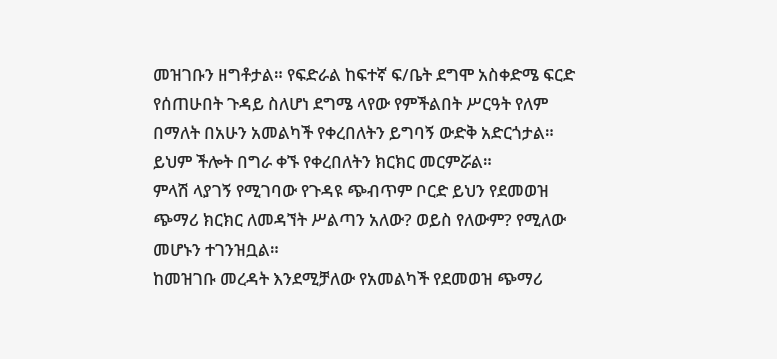መዝገቡን ዘግቶታል። የፍድራል ከፍተኛ ፍ/ቤት ደግሞ አስቀድሜ ፍርድ የሰጠሁበት ጉዳይ ስለሆነ ደግሜ ላየው የምችልበት ሥርዓት የለም በማለት በአሁን አመልካች የቀረበለትን ይግባኝ ውድቅ አድርጎታል።
ይህም ችሎት በግራ ቀኙ የቀረበለትን ክርክር መርምሯል።
ምላሽ ላያገኝ የሚገባው የጉዳዩ ጭብጥም ቦርድ ይህን የደመወዝ ጭማሪ ክርክር ለመዳኘት ሥልጣን አለው? ወይስ የለውም? የሚለው መሆኑን ተገንዝቧል።
ከመዝገቡ መረዳት እንደሚቻለው የአመልካች የደመወዝ ጭማሪ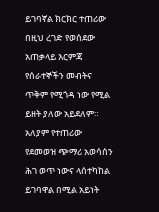ይገባኛል ክርክር ተጠሪው በዚህ ረገድ የወሰደው አጠቃላይ እርምጃ የሰራተኞችን መብትና ጥቅም የሚጎዳ ነው የሚል ይዘት ያለው አይደለም። አለያም የተጠሪው የደመወዝ ጭማሪ አወሳሰን ሕገ ወጥ ነውና ላሰተካከል ይገባዋል በሚል አይነት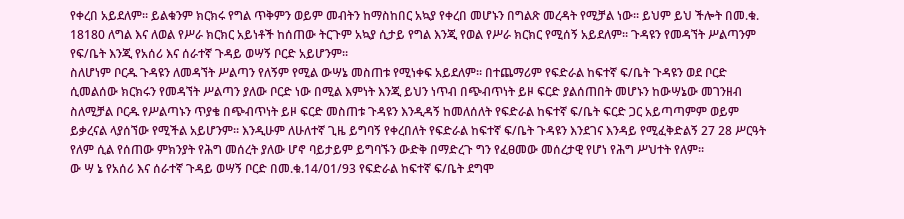የቀረበ አይደለም። ይልቁንም ክርክሩ የግል ጥቅምን ወይም መብትን ከማስከበር አኳያ የቀረበ መሆኑን በግልጽ መረዳት የሚቻል ነው። ይህም ይህ ችሎት በመ.ቁ.
18180 ለግል እና ለወል የሥራ ክርክር አይነቶች ከሰጠው ትርጉም አኳያ ሲታይ የግል እንጂ የወል የሥራ ክርክር የሚሰኝ አይደለም። ጉዳዩን የመዳኘት ሥልጣንም የፍ/ቤት እንጂ የአሰሪ እና ሰራተኛ ጉዳይ ወሣኝ ቦርድ አይሆንም።
ስለሆነም ቦርዱ ጉዳዩን ለመዳኘት ሥልጣን የለኝም የሚል ውሣኔ መስጠቱ የሚነቀፍ አይደለም። በተጨማሪም የፍድራል ከፍተኛ ፍ/ቤት ጉዳዩን ወደ ቦርድ ሲመልሰው ክርክሩን የመዳኘት ሥልጣን ያለው ቦርድ ነው በሚል እምነት እንጂ ይህን ነጥብ በጭብጥነት ይዞ ፍርድ ያልሰጠበት መሆኑን ከውሣኔው መገንዘብ ስለሚቻል ቦርዱ የሥልጣኑን ጥያቄ በጭብጥነት ይዞ ፍርድ መስጠቱ ጉዳዩን እንዲዳኝ ከመለሰለት የፍድራል ከፍተኛ ፍ/ቤት ፍርድ ጋር አይጣጣምም ወይም ይቃረናል ላያሰኘው የሚችል አይሆንም። እንዲሁም ለሁለተኛ ጊዜ ይግባኝ የቀረበለት የፍድራል ከፍተኛ ፍ/ቤት ጉዳዩን እንደገና እንዳይ የሚፈቅድልኝ 27 28 ሥርዓት የለም ሲል የሰጠው ምክንያት የሕግ መሰረት ያለው ሆኖ ባይታይም ይግባኙን ውድቅ በማድረጉ ግን የፈፀመው መሰረታዊ የሆነ የሕግ ሥህተት የለም።
ው ሣ ኔ የአሰሪ እና ሰራተኛ ጉዳይ ወሣኝ ቦርድ በመ.ቁ.14/01/93 የፍድራል ከፍተኛ ፍ/ቤት ደግሞ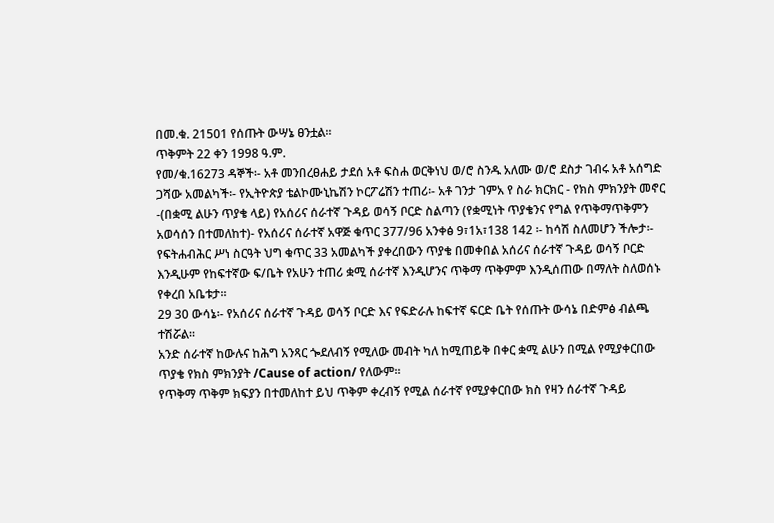በመ.ቁ. 21501 የሰጡት ውሣኔ ፀንቷል።
ጥቅምት 22 ቀን 1998 ዓ.ም.
የመ/ቁ.16273 ዳኞች፡- አቶ መንበረፀሐይ ታደሰ አቶ ፍስሐ ወርቅነህ ወ/ሮ ስንዱ አለሙ ወ/ሮ ደስታ ገብሩ አቶ አሰግድ ጋሻው አመልካች፡- የኢትዮጵያ ቴልኮሙኒኬሽን ኮርፖሬሽን ተጠሪ፡- አቶ ገንታ ገምአ የ ስራ ክርክር - የክስ ምክንያት መኖር -(በቋሚ ልሁን ጥያቄ ላይ) የአሰሪና ሰራተኛ ጉዳይ ወሳኝ ቦርድ ስልጣን (የቋሚነት ጥያቄንና የግል የጥቅማጥቅምን አወሳሰን በተመለከተ)- የአሰሪና ሰራተኛ አዋጅ ቁጥር 377/96 አንቀፅ 9፣1አ፣138 142 ፡- ከሳሽ ስለመሆን ችሎታ፡- የፍትሐብሕር ሥነ ስርዓት ህግ ቁጥር 33 አመልካች ያቀረበውን ጥያቄ በመቀበል አሰሪና ሰራተኛ ጉዳይ ወሳኝ ቦርድ እንዲሁም የከፍተኛው ፍ/ቤት የአሁን ተጠሪ ቋሚ ሰራተኛ እንዲሆንና ጥቅማ ጥቅምም እንዲሰጠው በማለት ስለወሰኑ የቀረበ አቤቱታ።
29 30 ውሳኔ፡- የአሰሪና ሰራተኛ ጉዳይ ወሳኝ ቦርድ እና የፍድራሉ ከፍተኛ ፍርድ ቤት የሰጡት ውሳኔ በድምፅ ብልጫ ተሽሯል።
አንድ ሰራተኛ ከውሉና ከሕግ አንጻር ጐደለብኝ የሚለው መብት ካለ ከሚጠይቅ በቀር ቋሚ ልሁን በሚል የሚያቀርበው ጥያቄ የክስ ምክንያት /Cause of action/ የለውም።
የጥቅማ ጥቅም ክፍያን በተመለከተ ይህ ጥቅም ቀረብኝ የሚል ሰራተኛ የሚያቀርበው ክስ የዛን ሰራተኛ ጉዳይ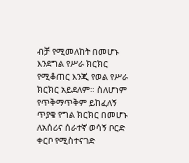ብቻ የሚመለከት በመሆኑ እንደግል የሥራ ክርክር የሚቆጠር እንጂ የወል የሥራ ክርክር አይደለም። ስለሆነም የጥቅማጥቅም ይከፈለኝ ጥያቄ የግል ክርክር በመሆኑ ለአሰሪና ሰራተኛ ወሳኝ ቦርድ ቀርቦ የሚስተናገድ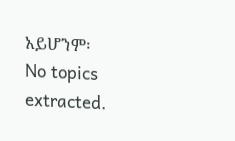አይሆንም፡
No topics extracted.